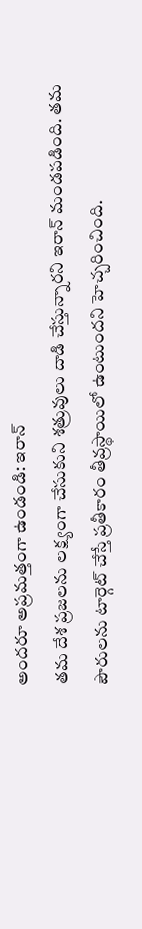అందరూ అప్రమత్తంగా ఉండండి: ఇరాన్
తమ దేశ ప్రజలను లక్ష్యంగా చేసుకుని శత్రువులు దాడి చేస్తున్నారని ఇరాన్ మండపడింది. తమ పౌరులను టార్గెట్ చేస్తే ప్రతీకారం తీవ్రస్థాయిలో ఉంటుందని హెచ్చరించింది.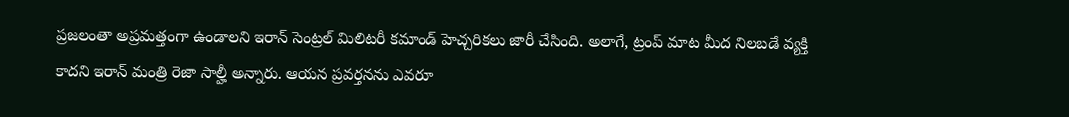ప్రజలంతా అప్రమత్తంగా ఉండాలని ఇరాన్ సెంట్రల్ మిలిటరీ కమాండ్ హెచ్చరికలు జారీ చేసింది. అలాగే, ట్రంప్ మాట మీద నిలబడే వ్యక్తి కాదని ఇరాన్ మంత్రి రెజా సాల్హీ అన్నారు. ఆయన ప్రవర్తనను ఎవరూ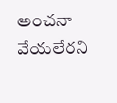అంచనా వేయలేరని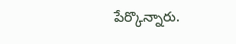పేర్కొన్నారు.